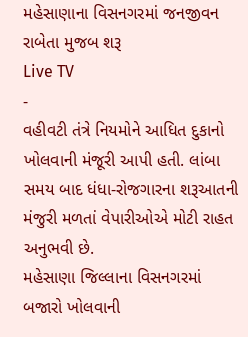મહેસાણાના વિસનગરમાં જનજીવન રાબેતા મુજબ શરૂ
Live TV
-
વહીવટી તંત્રે નિયમોને આધિત દુકાનો ખોલવાની મંજૂરી આપી હતી. લાંબા સમય બાદ ધંધા-રોજગારના શરૂઆતની મંજુરી મળતાં વેપારીઓએ મોટી રાહત અનુભવી છે.
મહેસાણા જિલ્લાના વિસનગરમાં બજારો ખોલવાની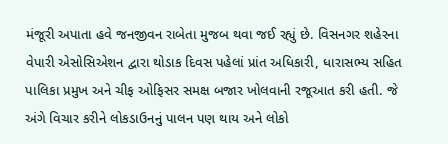મંજૂરી અપાતા હવે જનજીવન રાબેતા મુજબ થવા જઈ રહ્યું છે. વિસનગર શહેરના વેપારી એસોસિએશન દ્વારા થોડાક દિવસ પહેલાં પ્રાંત અધિકારી, ધારાસભ્ય સહિત પાલિકા પ્રમુખ અને ચીફ ઓફિસર સમક્ષ બજાર ખોલવાની રજૂઆત કરી હતી. જે અંગે વિચાર કરીને લોકડાઉનનું પાલન પણ થાય અને લોકો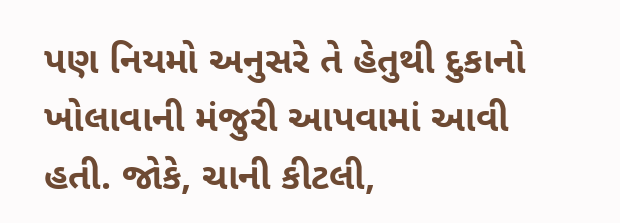પણ નિયમો અનુસરે તે હેતુથી દુકાનો ખોલાવાની મંજુરી આપવામાં આવી હતી. જોકે, ચાની કીટલી,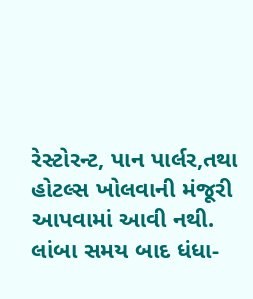રેસ્ટોરન્ટ, પાન પાર્લર,તથા હોટલ્સ ખોલવાની મંજૂરી આપવામાં આવી નથી. લાંબા સમય બાદ ધંધા-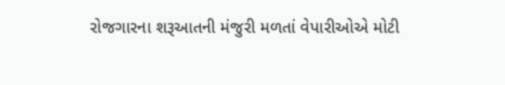રોજગારના શરૂઆતની મંજુરી મળતાં વેપારીઓએ મોટી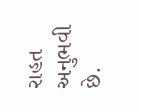રાહત અનુભવી છે.